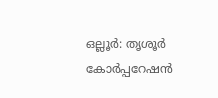ഒല്ലൂർ: തൃശൂർ കോർപ്പറേഷൻ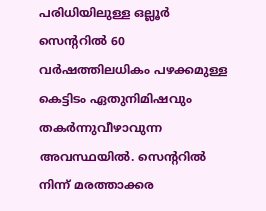പരിധിയിലുള്ള ഒല്ലൂർ സെന്ററിൽ 60 വർഷത്തിലധികം പഴക്കമുള്ള കെട്ടിടം ഏതുനിമിഷവും തകർന്നുവീഴാവുന്ന അവസ്ഥയിൽ. സെന്ററിൽ നിന്ന് മരത്താക്കര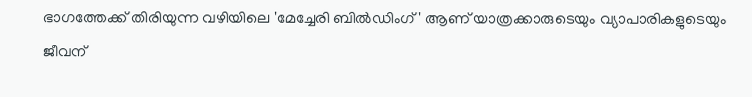ഭാഗത്തേക്ക് തിരിയുന്ന വഴിയിലെ 'മേച്ചേരി ബിൽഡിംഗ് ' ആണ് യാത്രക്കാരുടെയും വ്യാപാരികളുടെയും ജീവന്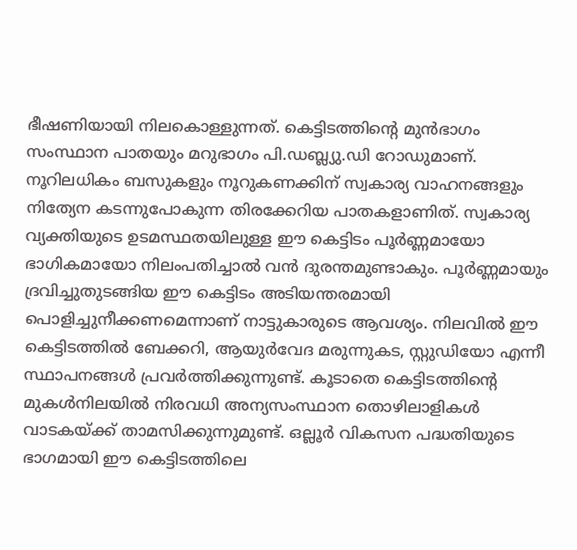ഭീഷണിയായി നിലകൊള്ളുന്നത്. കെട്ടിടത്തിന്റെ മുൻഭാഗം സംസ്ഥാന പാതയും മറുഭാഗം പി.ഡബ്ല്യു.ഡി റോഡുമാണ്. നൂറിലധികം ബസുകളും നൂറുകണക്കിന് സ്വകാര്യ വാഹനങ്ങളും നിത്യേന കടന്നുപോകുന്ന തിരക്കേറിയ പാതകളാണിത്. സ്വകാര്യ വ്യക്തിയുടെ ഉടമസ്ഥതയിലുള്ള ഈ കെട്ടിടം പൂർണ്ണമായോ ഭാഗികമായോ നിലംപതിച്ചാൽ വൻ ദുരന്തമുണ്ടാകും. പൂർണ്ണമായും ദ്രവിച്ചുതുടങ്ങിയ ഈ കെട്ടിടം അടിയന്തരമായി പൊളിച്ചുനീക്കണമെന്നാണ് നാട്ടുകാരുടെ ആവശ്യം. നിലവിൽ ഈ കെട്ടിടത്തിൽ ബേക്കറി, ആയുർവേദ മരുന്നുകട, സ്റ്റുഡിയോ എന്നീ സ്ഥാപനങ്ങൾ പ്രവർത്തിക്കുന്നുണ്ട്. കൂടാതെ കെട്ടിടത്തിന്റെ മുകൾനിലയിൽ നിരവധി അന്യസംസ്ഥാന തൊഴിലാളികൾ വാടകയ്ക്ക് താമസിക്കുന്നുമുണ്ട്. ഒല്ലൂർ വികസന പദ്ധതിയുടെ ഭാഗമായി ഈ കെട്ടിടത്തിലെ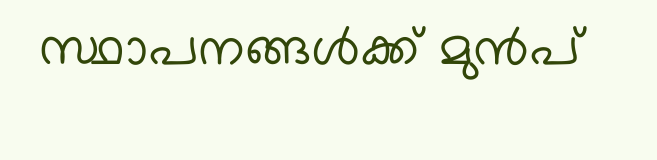സ്ഥാപനങ്ങൾക്ക് മുൻപ്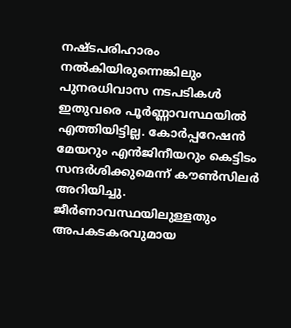നഷ്ടപരിഹാരം നൽകിയിരുന്നെങ്കിലും പുനരധിവാസ നടപടികൾ ഇതുവരെ പൂർണ്ണാവസ്ഥയിൽ എത്തിയിട്ടില്ല. കോർപ്പറേഷൻ മേയറും എൻജിനീയറും കെട്ടിടം സന്ദർശിക്കുമെന്ന് കൗൺസിലർ അറിയിച്ചു.
ജീർണാവസ്ഥയിലുള്ളതും അപകടകരവുമായ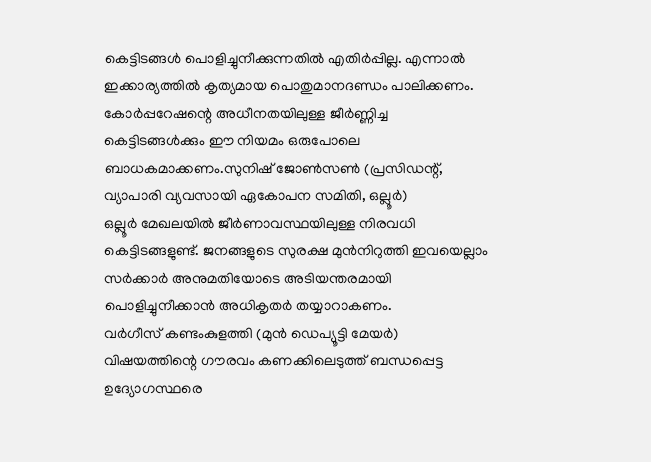കെട്ടിടങ്ങൾ പൊളിച്ചുനീക്കുന്നതിൽ എതിർപ്പില്ല. എന്നാൽ ഇക്കാര്യത്തിൽ കൃത്യമായ പൊതുമാനദണ്ഡം പാലിക്കണം. കോർപ്പറേഷന്റെ അധീനതയിലുള്ള ജീർണ്ണിച്ച കെട്ടിടങ്ങൾക്കും ഈ നിയമം ഒരുപോലെ ബാധകമാക്കണം.സുനിഷ് ജോൺസൺ (പ്രസിഡന്റ്, വ്യാപാരി വ്യവസായി ഏകോപന സമിതി, ഒല്ലൂർ)
ഒല്ലൂർ മേഖലയിൽ ജീർണാവസ്ഥയിലുള്ള നിരവധി കെട്ടിടങ്ങളുണ്ട്. ജനങ്ങളുടെ സുരക്ഷ മുൻനിറുത്തി ഇവയെല്ലാം സർക്കാർ അനുമതിയോടെ അടിയന്തരമായി പൊളിച്ചുനീക്കാൻ അധികൃതർ തയ്യാറാകണം.
വർഗീസ് കണ്ടംകുളത്തി (മുൻ ഡെപ്യൂട്ടി മേയർ)
വിഷയത്തിന്റെ ഗൗരവം കണക്കിലെടുത്ത് ബന്ധപ്പെട്ട ഉദ്യോഗസ്ഥരെ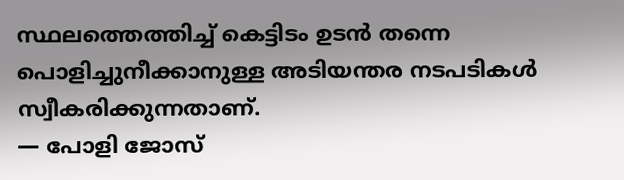സ്ഥലത്തെത്തിച്ച് കെട്ടിടം ഉടൻ തന്നെ പൊളിച്ചുനീക്കാനുള്ള അടിയന്തര നടപടികൾ സ്വീകരിക്കുന്നതാണ്.
— പോളി ജോസ്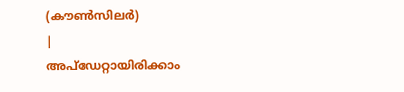(കൗൺസിലർ)
|
അപ്ഡേറ്റായിരിക്കാം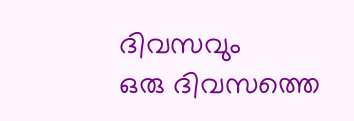ദിവസവും
ഒരു ദിവസത്തെ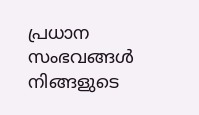പ്രധാന സംഭവങ്ങൾ നിങ്ങളുടെ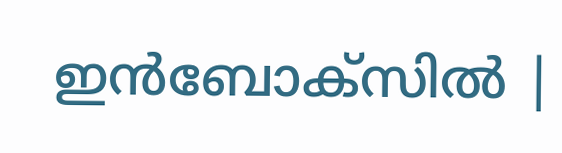ഇൻബോക്സിൽ |